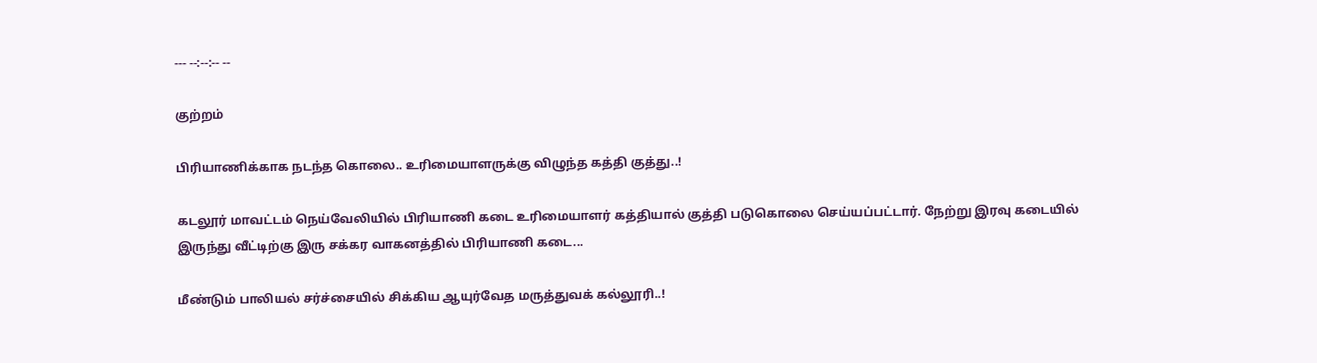--- --:--:-- --

குற்றம்

பிரியாணிக்காக நடந்த கொலை.. உரிமையாளருக்கு விழுந்த கத்தி குத்து..!

கடலூர் மாவட்டம் நெய்வேலியில் பிரியாணி கடை உரிமையாளர் கத்தியால் குத்தி படுகொலை செய்யப்பட்டார். நேற்று இரவு கடையில் இருந்து வீட்டிற்கு இரு சக்கர வாகனத்தில் பிரியாணி கடை...

மீண்டும் பாலியல் சர்ச்சையில் சிக்கிய ஆயுர்வேத மருத்துவக் கல்லூரி..!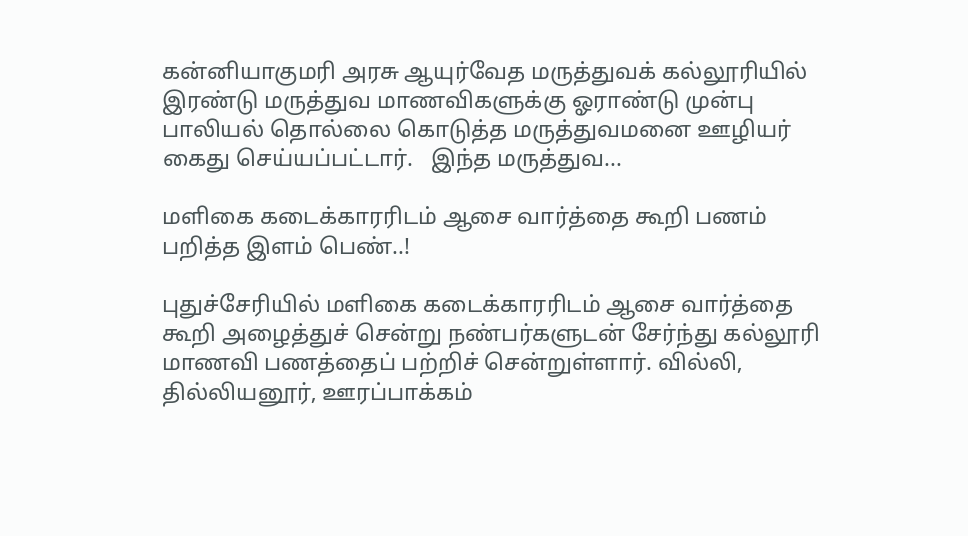கன்னியாகுமரி அரசு ஆயுர்வேத மருத்துவக் கல்லூரியில் இரண்டு மருத்துவ மாணவிகளுக்கு ஓராண்டு முன்பு பாலியல் தொல்லை கொடுத்த மருத்துவமனை ஊழியர் கைது செய்யப்பட்டார்.   இந்த மருத்துவ...

மளிகை கடைக்காரரிடம் ஆசை வார்த்தை கூறி பணம் பறித்த இளம் பெண்..!

புதுச்சேரியில் மளிகை கடைக்காரரிடம் ஆசை வார்த்தை கூறி அழைத்துச் சென்று நண்பர்களுடன் சேர்ந்து கல்லூரி மாணவி பணத்தைப் பற்றிச் சென்றுள்ளார். வில்லி, தில்லியனூர், ஊரப்பாக்கம்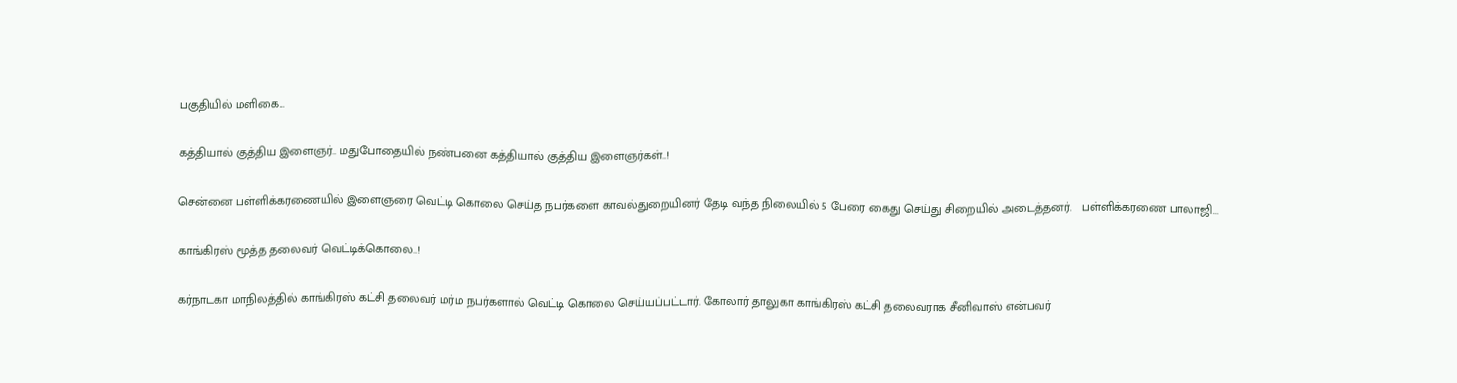பகுதியில் மளிகை...

கத்தியால் குத்திய இளைஞர்.. மதுபோதையில் நண்பனை கத்தியால் குத்திய இளைஞர்கள்..!

சென்னை பள்ளிக்கரணையில் இளைஞரை வெட்டி கொலை செய்த நபர்களை காவல்துறையினர் தேடி வந்த நிலையில் 5 பேரை கைது செய்து சிறையில் அடைத்தனர்.   பள்ளிக்கரணை பாலாஜி...

காங்கிரஸ் மூத்த தலைவர் வெட்டிக்கொலை..!

கர்நாடகா மாநிலத்தில் காங்கிரஸ் கட்சி தலைவர் மர்ம நபர்களால் வெட்டி கொலை செய்யப்பட்டார். கோலார் தாலுகா காங்கிரஸ் கட்சி தலைவராக சீனிவாஸ் என்பவர்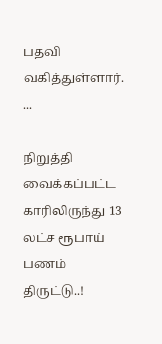பதவி வகித்துள்ளார்.  ...

நிறுத்தி வைக்கப்பட்ட காரிலிருந்து 13 லட்ச ரூபாய் பணம் திருட்டு..!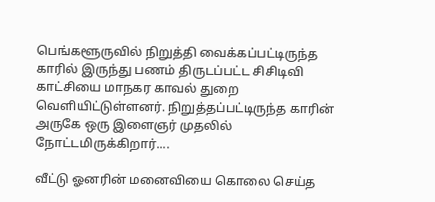பெங்களூருவில் நிறுத்தி வைக்கப்பட்டிருந்த காரில் இருந்து பணம் திருடப்பட்ட சிசிடிவி காட்சியை மாநகர காவல் துறை வெளியிட்டுள்ளனர். நிறுத்தப்பட்டிருந்த காரின் அருகே ஒரு இளைஞர் முதலில் நோட்டமிருக்கிறார்....

வீட்டு ஓனரின் மனைவியை கொலை செய்த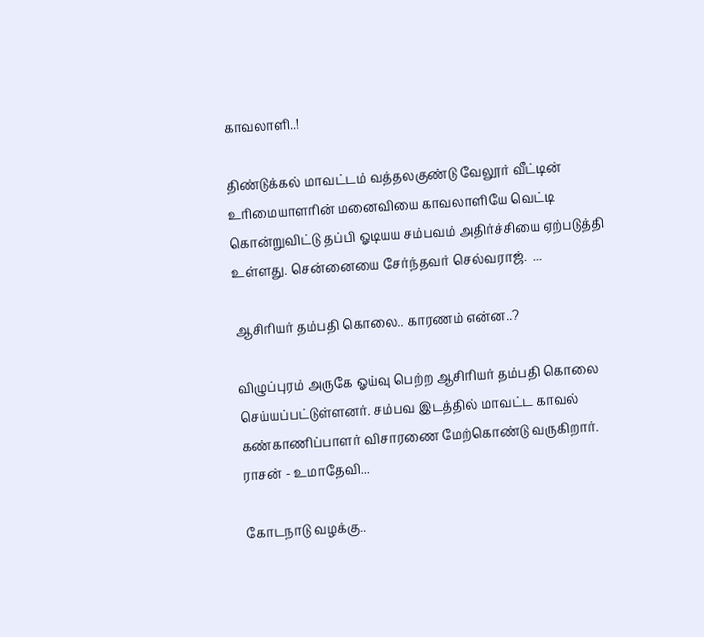காவலாளி..!

திண்டுக்கல் மாவட்டம் வத்தலகுண்டு வேலூர் வீட்டின் உரிமையாளரின் மனைவியை காவலாளியே வெட்டி கொன்றுவிட்டு தப்பி ஓடியய சம்பவம் அதிர்ச்சியை ஏற்படுத்தி உள்ளது. சென்னையை சேர்ந்தவர் செல்வராஜ்.  ...

ஆசிரியர் தம்பதி கொலை.. காரணம் என்ன..?

விழுப்புரம் அருகே ஓய்வு பெற்ற ஆசிரியர் தம்பதி கொலை செய்யப்பட்டுள்ளனர். சம்பவ இடத்தில் மாவட்ட காவல் கண்காணிப்பாளர் விசாரணை மேற்கொண்டு வருகிறார்.   ராசன் - உமாதேவி...

கோடநாடு வழக்கு..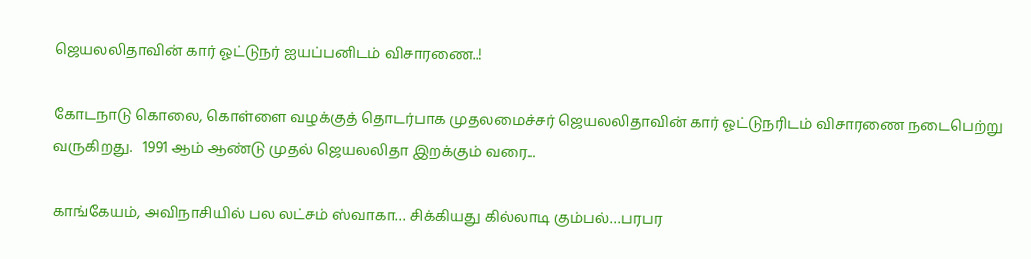ஜெயலலிதாவின் கார் ஓட்டுநர் ஐயப்பனிடம் விசாரணை..!

கோடநாடு கொலை, கொள்ளை வழக்குத் தொடர்பாக முதலமைச்சர் ஜெயலலிதாவின் கார் ஓட்டுநரிடம் விசாரணை நடைபெற்று வருகிறது.   1991 ஆம் ஆண்டு முதல் ஜெயலலிதா இறக்கும் வரை...

காங்கேயம், அவிநாசியில் பல லட்சம் ஸ்வாகா… சிக்கியது கில்லாடி கும்பல்…பரபர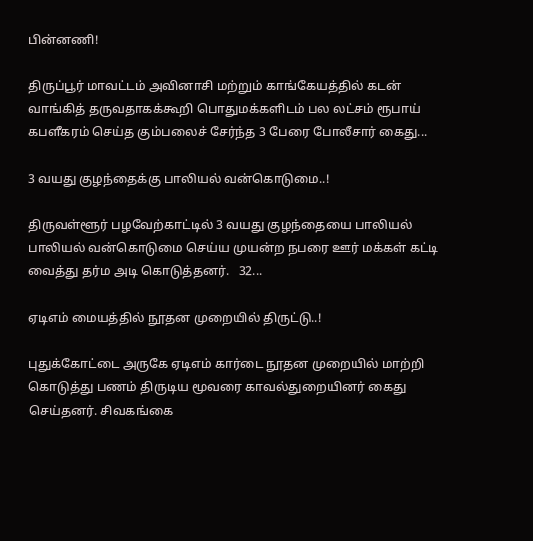பின்னணி!

திருப்பூர் மாவட்டம் அவினாசி மற்றும் காங்கேயத்தில் கடன் வாங்கித் தருவதாகக்கூறி பொதுமக்களிடம் பல லட்சம் ரூபாய் கபளீகரம் செய்த கும்பலைச் சேர்ந்த 3 பேரை போலீசார் கைது...

3 வயது குழந்தைக்கு பாலியல் வன்கொடுமை..!

திருவள்ளூர் பழவேற்காட்டில் 3 வயது குழந்தையை பாலியல் பாலியல் வன்கொடுமை செய்ய முயன்ற நபரை ஊர் மக்கள் கட்டி வைத்து தர்ம அடி கொடுத்தனர்.   32...

ஏடிஎம் மையத்தில் நூதன முறையில் திருட்டு..!

புதுக்கோட்டை அருகே ஏடிஎம் கார்டை நூதன முறையில் மாற்றி கொடுத்து பணம் திருடிய மூவரை காவல்துறையினர் கைது செய்தனர். சிவகங்கை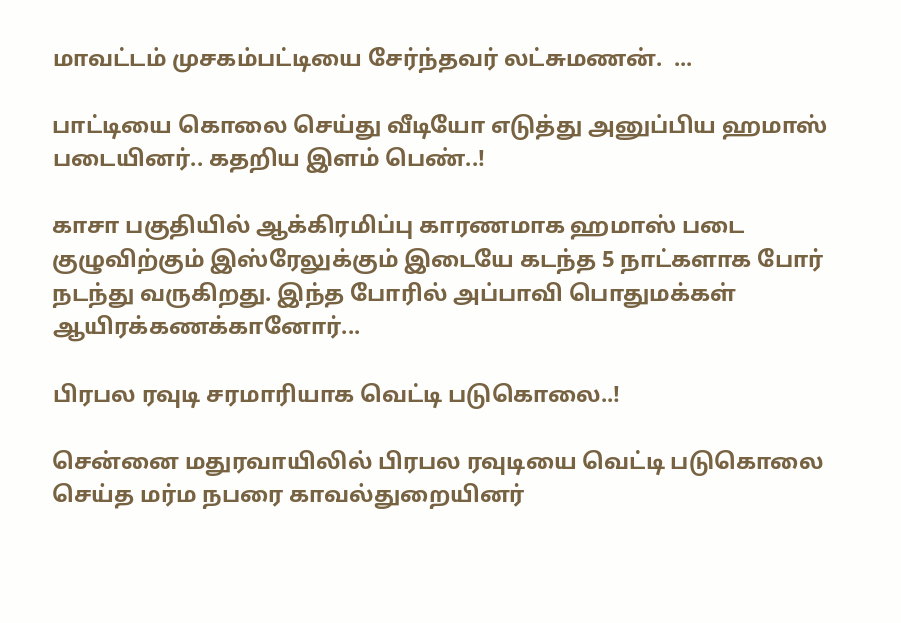மாவட்டம் முசகம்பட்டியை சேர்ந்தவர் லட்சுமணன்.  ...

பாட்டியை கொலை செய்து வீடியோ எடுத்து அனுப்பிய ஹமாஸ் படையினர்.. கதறிய இளம் பெண்..!

காசா பகுதியில் ஆக்கிரமிப்பு காரணமாக ஹமாஸ் படை குழுவிற்கும் இஸ்ரேலுக்கும் இடையே கடந்த 5 நாட்களாக போர் நடந்து வருகிறது. இந்த போரில் அப்பாவி பொதுமக்கள் ஆயிரக்கணக்கானோர்...

பிரபல ரவுடி சரமாரியாக வெட்டி படுகொலை..!

சென்னை மதுரவாயிலில் பிரபல ரவுடியை வெட்டி படுகொலை செய்த மர்ம நபரை காவல்துறையினர்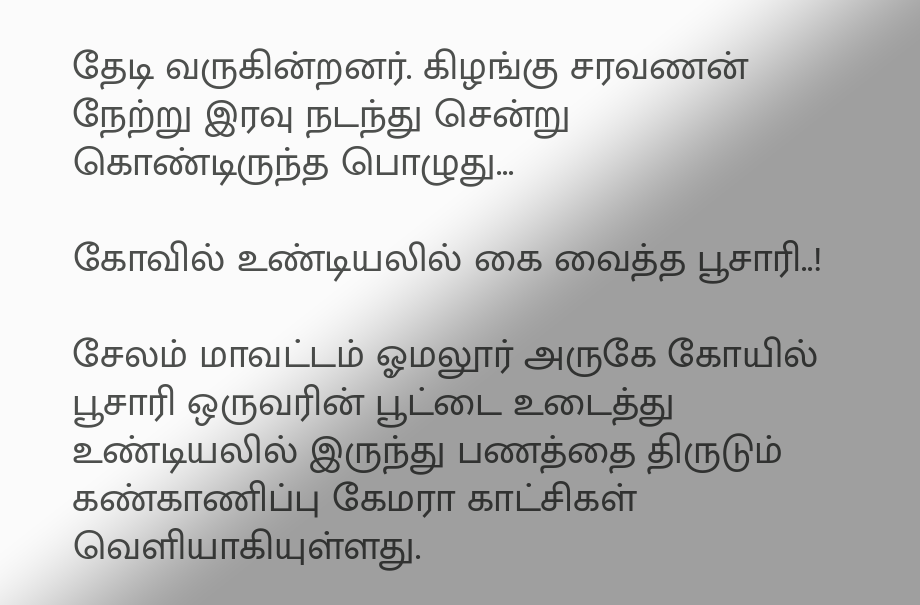தேடி வருகின்றனர். கிழங்கு சரவணன் நேற்று இரவு நடந்து சென்று கொண்டிருந்த பொழுது...

கோவில் உண்டியலில் கை வைத்த பூசாரி..!

சேலம் மாவட்டம் ஓமலூர் அருகே கோயில் பூசாரி ஒருவரின் பூட்டை உடைத்து உண்டியலில் இருந்து பணத்தை திருடும் கண்காணிப்பு கேமரா காட்சிகள் வெளியாகியுள்ளது.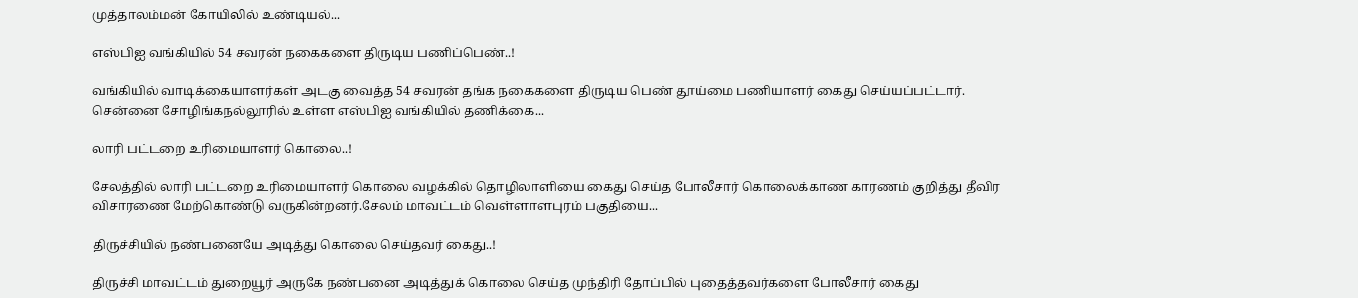முத்தாலம்மன் கோயிலில் உண்டியல்...

எஸ்பிஐ வங்கியில் 54 சவரன் நகைகளை திருடிய பணிப்பெண்..!

வங்கியில் வாடிக்கையாளர்கள் அடகு வைத்த 54 சவரன் தங்க நகைகளை திருடிய பெண் தூய்மை பணியாளர் கைது செய்யப்பட்டார். சென்னை சோழிங்கநல்லூரில் உள்ள எஸ்பிஐ வங்கியில் தணிக்கை...

லாரி பட்டறை உரிமையாளர் கொலை..!

சேலத்தில் லாரி பட்டறை உரிமையாளர் கொலை வழக்கில் தொழிலாளியை கைது செய்த போலீசார் கொலைக்காண காரணம் குறித்து தீவிர விசாரணை மேற்கொண்டு வருகின்றனர்.சேலம் மாவட்டம் வெள்ளாளபுரம் பகுதியை...

திருச்சியில் நண்பனையே அடித்து கொலை செய்தவர் கைது..!

திருச்சி மாவட்டம் துறையூர் அருகே நண்பனை அடித்துக் கொலை செய்த முந்திரி தோப்பில் புதைத்தவர்களை போலீசார் கைது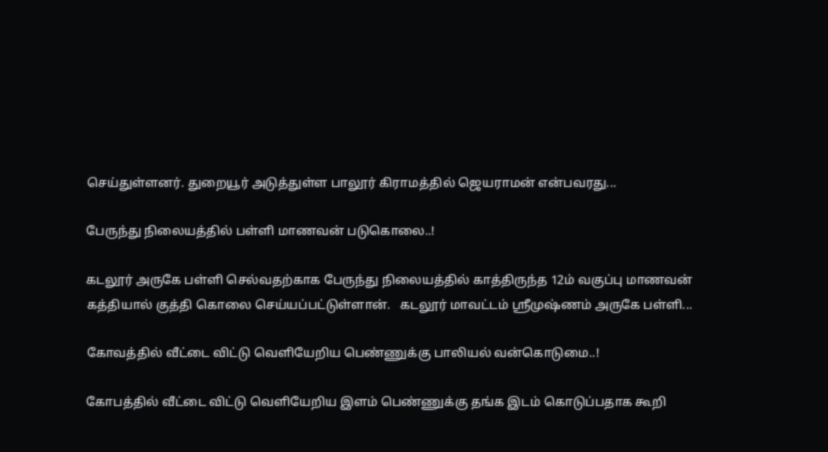செய்துள்ளனர். துறையூர் அடுத்துள்ள பாலூர் கிராமத்தில் ஜெயராமன் என்பவரது...

பேருந்து நிலையத்தில் பள்ளி மாணவன் படுகொலை..!

கடலூர் அருகே பள்ளி செல்வதற்காக பேருந்து நிலையத்தில் காத்திருந்த 12ம் வகுப்பு மாணவன் கத்தியால் குத்தி கொலை செய்யப்பட்டுள்ளான்.   கடலூர் மாவட்டம் ஸ்ரீமுஷ்ணம் அருகே பள்ளி...

கோவத்தில் வீட்டை விட்டு வெளியேறிய பெண்ணுக்கு பாலியல் வன்கொடுமை..!

கோபத்தில் வீட்டை விட்டு வெளியேறிய இளம் பெண்ணுக்கு தங்க இடம் கொடுப்பதாக கூறி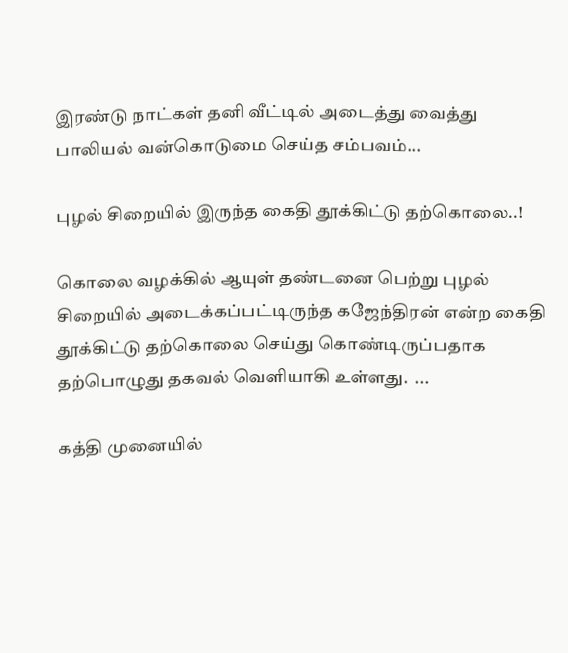இரண்டு நாட்கள் தனி வீட்டில் அடைத்து வைத்து பாலியல் வன்கொடுமை செய்த சம்பவம்...

புழல் சிறையில் இருந்த கைதி தூக்கிட்டு தற்கொலை..!

கொலை வழக்கில் ஆயுள் தண்டனை பெற்று புழல் சிறையில் அடைக்கப்பட்டிருந்த கஜேந்திரன் என்ற கைதி தூக்கிட்டு தற்கொலை செய்து கொண்டிருப்பதாக தற்பொழுது தகவல் வெளியாகி உள்ளது.  ...

கத்தி முனையில்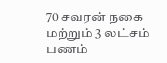70 சவரன் நகை மற்றும் 3 லட்சம் பணம்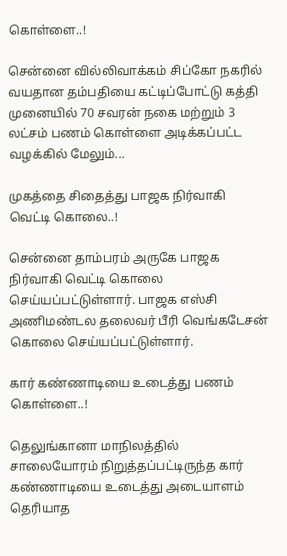கொள்ளை..!

சென்னை வில்லிவாக்கம் சிப்கோ நகரில் வயதான தம்பதியை கட்டிப்போட்டு கத்தி முனையில் 70 சவரன் நகை மற்றும் 3 லட்சம் பணம் கொள்ளை அடிக்கப்பட்ட வழக்கில் மேலும்...

முகத்தை சிதைத்து பாஜக நிர்வாகி வெட்டி கொலை..!

சென்னை தாம்பரம் அருகே பாஜக நிர்வாகி வெட்டி கொலை செய்யப்பட்டுள்ளார். பாஜக எஸ்சி அணிமண்டல தலைவர் பீரி வெங்கடேசன் கொலை செய்யப்பட்டுள்ளார்.

கார் கண்ணாடியை உடைத்து பணம் கொள்ளை..!

தெலுங்கானா மாநிலத்தில் சாலையோரம் நிறுத்தப்பட்டிருந்த கார் கண்ணாடியை உடைத்து அடையாளம் தெரியாத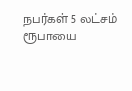நபர்கள் 5 லட்சம் ரூபாயை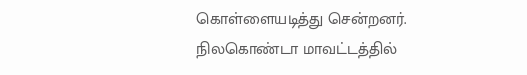கொள்ளையடித்து சென்றனர்.   நிலகொண்டா மாவட்டத்தில்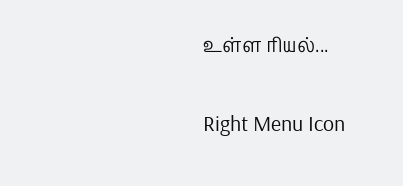உள்ள ரியல்...

Right Menu Icon